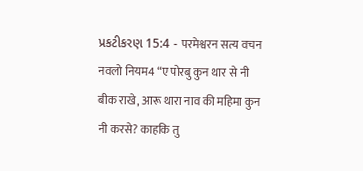પ્રકટીકરણ 15:4 - परमेश्वरन सत्य वचन नवलो नियम4 “ए पोरबु कुन थार से नी बीक राखे, आरू थारा नाव की महिमा कुन नी करसे? काहकि तु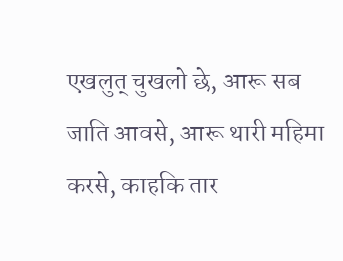एखलुत् चुखलो छे, आरू सब जाति आवसे, आरू थारी महिमा करसे, काहकि तार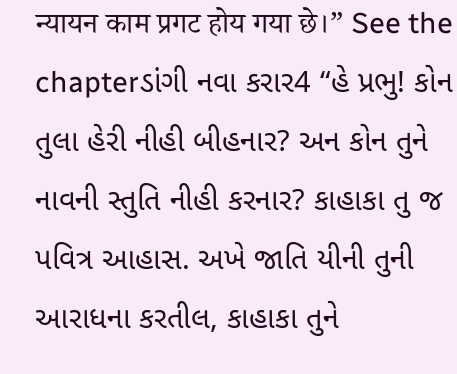न्यायन काम प्रगट होय गया छे।” See the chapterડાંગી નવા કરાર4 “હે પ્રભુ! કોન તુલા હેરી નીહી બીહનાર? અન કોન તુને નાવની સ્તુતિ નીહી કરનાર? કાહાકા તુ જ પવિત્ર આહાસ. અખે જાતિ યીની તુની આરાધના કરતીલ, કાહાકા તુને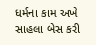ધર્મના કામ અખે સાહલા બેસ કરી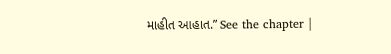માહીત આહાત.” See the chapter |